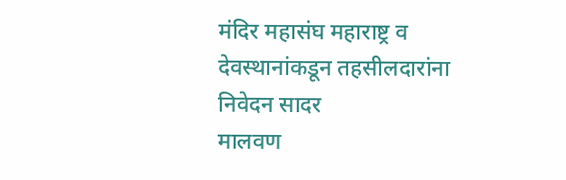मंदिर महासंघ महाराष्ट्र व देवस्थानांकडून तहसीलदारांना निवेदन सादर
मालवण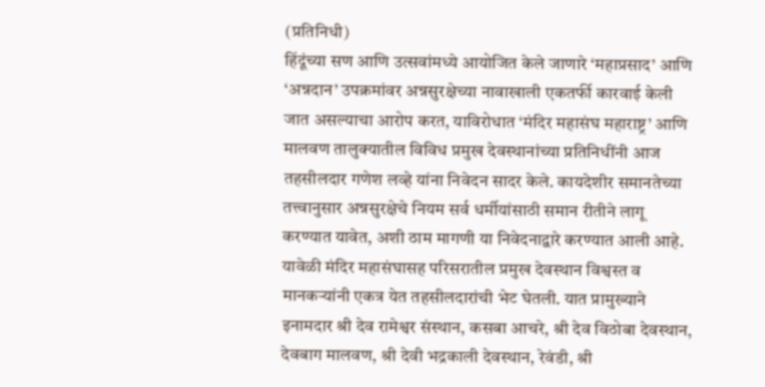(प्रतिनिधी)
हिंदूंच्या सण आणि उत्सवांमध्ये आयोजित केले जाणारे ‘महाप्रसाद’ आणि ‘अन्नदान’ उपक्रमांवर अन्नसुरक्षेच्या नावाखाली एकतर्फी कारवाई केली जात असल्याचा आरोप करत, याविरोधात ‘मंदिर महासंघ महाराष्ट्र’ आणि मालवण तालुक्यातील विविध प्रमुख देवस्थानांच्या प्रतिनिधींनी आज तहसीलदार गणेश लव्हे यांना निवेदन सादर केले. कायदेशीर समानतेच्या तत्त्वानुसार अन्नसुरक्षेचे नियम सर्व धर्मीयांसाठी समान रीतीने लागू करण्यात यावेत, अशी ठाम मागणी या निवेदनाद्वारे करण्यात आली आहे.
यावेळी मंदिर महासंघासह परिसरातील प्रमुख देवस्थान विश्वस्त व मानकऱ्यांनी एकत्र येत तहसीलदारांची भेट घेतली. यात प्रामुख्याने इनामदार श्री देव रामेश्वर संस्थान, कसबा आचरे, श्री देव विठोबा देवस्थान, देवबाग मालवण, श्री देवी भद्रकाली देवस्थान, रेवंडी, श्री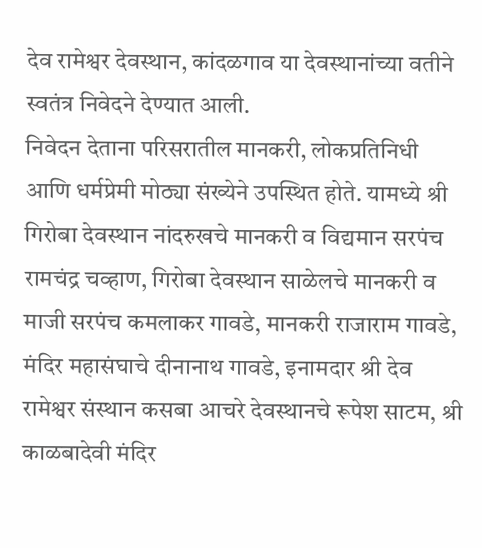देव रामेश्वर देवस्थान, कांदळगाव या देवस्थानांच्या वतीने स्वतंत्र निवेदने देण्यात आली.
निवेदन देताना परिसरातील मानकरी, लोकप्रतिनिधी आणि धर्मप्रेमी मोठ्या संख्येने उपस्थित होते. यामध्ये श्री गिरोबा देवस्थान नांदरुखचे मानकरी व विद्यमान सरपंच रामचंद्र चव्हाण, गिरोबा देवस्थान साळेलचे मानकरी व माजी सरपंच कमलाकर गावडे, मानकरी राजाराम गावडे, मंदिर महासंघाचे दीनानाथ गावडे, इनामदार श्री देव रामेश्वर संस्थान कसबा आचरे देवस्थानचे रूपेश साटम, श्री काळबादेवी मंदिर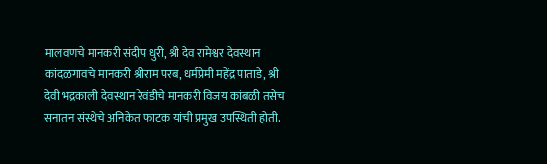मालवणचे मानकरी संदीप धुरी, श्री देव रामेश्वर देवस्थान कांदळगावचे मानकरी श्रीराम परब, धर्मप्रेमी महेंद्र पाताडे, श्री देवी भद्रकाली देवस्थान रेवंडीचे मानकरी विजय कांबळी तसेच सनातन संस्थेचे अनिकेत फाटक यांची प्रमुख उपस्थिती होती.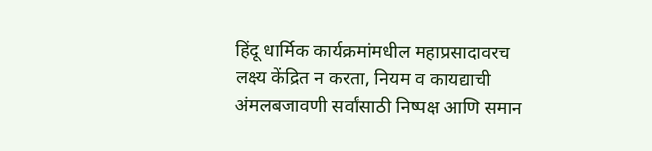हिंदू धार्मिक कार्यक्रमांमधील महाप्रसादावरच लक्ष्य केंद्रित न करता, नियम व कायद्याची अंमलबजावणी सर्वांसाठी निष्पक्ष आणि समान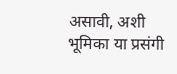असावी, अशी भूमिका या प्रसंगी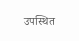उपस्थित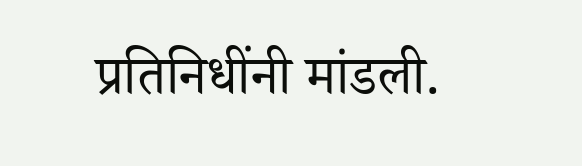प्रतिनिधींनी मांडली.